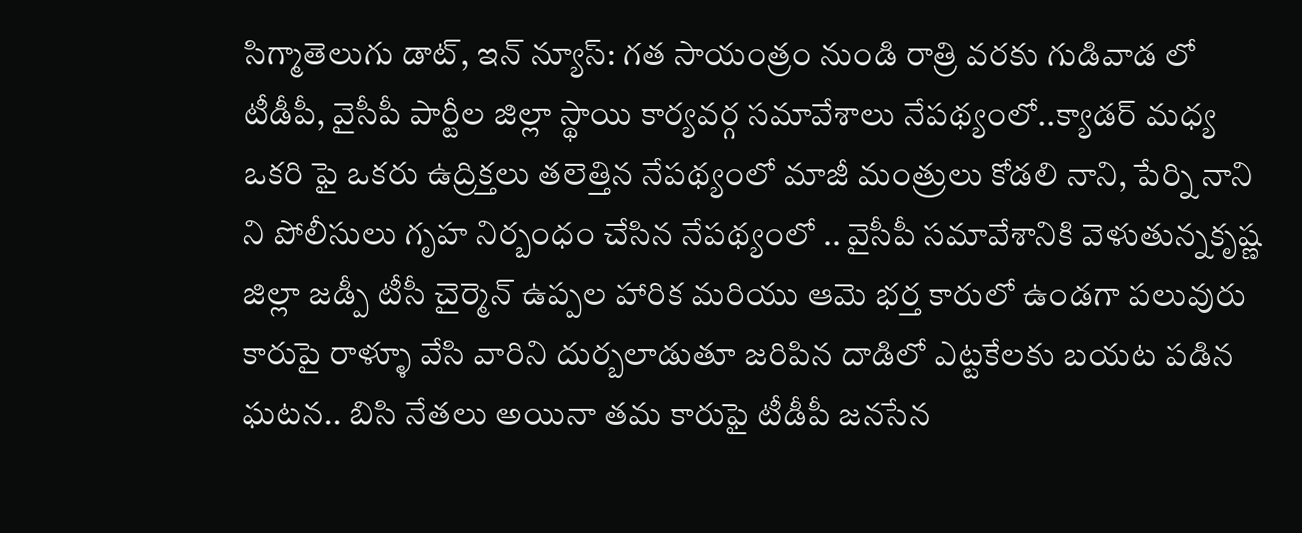సిగ్మాతెలుగు డాట్, ఇన్ న్యూస్: గత సాయంత్రం నుండి రాత్రి వరకు గుడివాడ లో టీడీపీ, వైసీపీ పార్టీల జిల్లా స్థాయి కార్యవర్గ సమావేశాలు నేపథ్యంలో..క్యాడర్ మధ్య ఒకరి ఫై ఒకరు ఉద్రిక్తలు తలెత్తిన నేపథ్యంలో మాజీ మంత్రులు కోడలి నాని, పేర్ని నాని ని పోలీసులు గృహ నిర్బంధం చేసిన నేపథ్యంలో .. వైసీపీ సమావేశానికి వెళుతున్నకృష్ణ జిల్లా జడ్పీ టీసీ చైర్మెన్ ఉప్పల హారిక మరియు ఆమె భర్త కారులో ఉండగా పలువురు కారుపై రాళ్ళూ వేసి వారిని దుర్బలాడుతూ జరిపిన దాడిలో ఎట్టకేలకు బయట పడిన ఘటన.. బిసి నేతలు అయినా తమ కారుఫై టీడీపీ జనసేన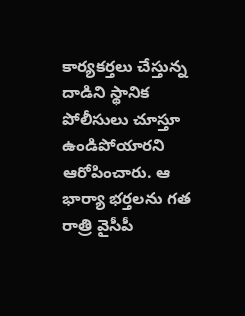కార్యకర్తలు చేస్తున్న దాడిని స్థానిక పోలీసులు చూస్తూ ఉండిపోయారని ఆరోపించారు. ఆ భార్యా భర్తలను గత రాత్రి వైసీపీ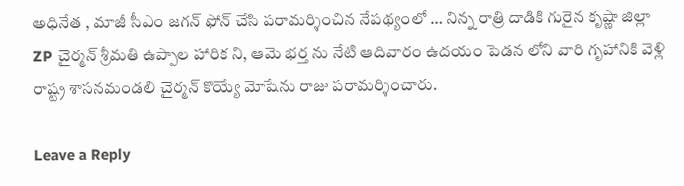అధినేత , మాజీ సీఎం జగన్ ఫోన్ చేసి పరామర్శించిన నేపథ్యంలో … నిన్న రాత్రి దాడికి గురైన కృష్ణా జిల్లా ZP చైర్మన్ శ్రీమతి ఉప్పాల హారిక ని, ఆమె భర్త ను నేటి ఆదివారం ఉదయం పెడన లోని వారి గృహానికి వెళ్లి రాష్ట్ర శాసనమండలి చైర్మన్ కొయ్యే మోషేను రాజు పరామర్శించారు.

Leave a Reply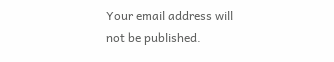Your email address will not be published.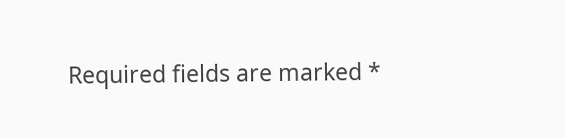Required fields are marked *